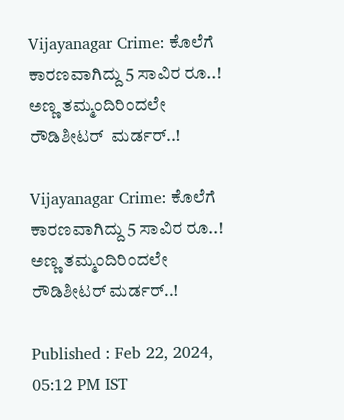Vijayanagar Crime: ಕೊಲೆಗೆ ಕಾರಣವಾಗಿದ್ದು 5 ಸಾವಿರ ರೂ..! ಅಣ್ಣ ತಮ್ಮಂದಿರಿಂದಲೇ ರೌಡಿಶೀಟರ್  ಮರ್ಡರ್..!

Vijayanagar Crime: ಕೊಲೆಗೆ ಕಾರಣವಾಗಿದ್ದು 5 ಸಾವಿರ ರೂ..! ಅಣ್ಣ ತಮ್ಮಂದಿರಿಂದಲೇ ರೌಡಿಶೀಟರ್ ಮರ್ಡರ್..!

Published : Feb 22, 2024, 05:12 PM IST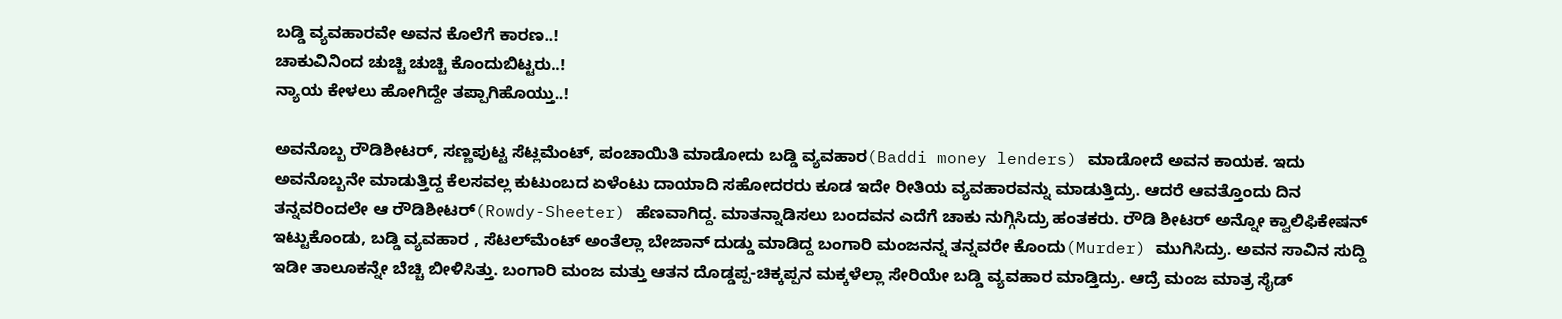ಬಡ್ಡಿ ವ್ಯವಹಾರವೇ ಅವನ ಕೊಲೆಗೆ ಕಾರಣ..!
ಚಾಕುವಿನಿಂದ ಚುಚ್ಚಿ ಚುಚ್ಚಿ ಕೊಂದುಬಿಟ್ಟರು..!
ನ್ಯಾಯ ಕೇಳಲು ಹೋಗಿದ್ದೇ ತಪ್ಪಾಗಿಹೊಯ್ತು..!

ಅವನೊಬ್ಬ ರೌಡಿಶೀಟರ್, ಸಣ್ಣಪುಟ್ಟ ಸೆಟ್ಲಮೆಂಟ್, ಪಂಚಾಯಿತಿ ಮಾಡೋದು ಬಡ್ಡಿ ವ್ಯವಹಾರ(Baddi money lenders) ಮಾಡೋದೆ ಅವನ ಕಾಯಕ. ಇದು ಅವನೊಬ್ಬನೇ ಮಾಡುತ್ತಿದ್ದ ಕೆಲಸವಲ್ಲ ಕುಟುಂಬದ ಏಳೆಂಟು ದಾಯಾದಿ ಸಹೋದರರು ಕೂಡ ಇದೇ ರೀತಿಯ ವ್ಯವಹಾರವನ್ನು ಮಾಡುತ್ತಿದ್ರು. ಆದರೆ ಆವತ್ತೊಂದು ದಿನ ತನ್ನವರಿಂದಲೇ ಆ ರೌಡಿಶೀಟರ್(Rowdy-Sheeter) ಹೆಣವಾಗಿದ್ದ. ಮಾತನ್ನಾಡಿಸಲು ಬಂದವನ ಎದೆಗೆ ಚಾಕು ನುಗ್ಗಿಸಿದ್ರು ಹಂತಕರು. ರೌಡಿ ಶೀಟರ್ ಅನ್ನೋ ಕ್ವಾಲಿಫಿಕೇಷನ್ ಇಟ್ಟುಕೊಂಡು, ಬಡ್ಡಿ ವ್ಯವಹಾರ , ಸೆಟಲ್‌ಮೆಂಟ್‌ ಅಂತೆಲ್ಲಾ ಬೇಜಾನ್ ದುಡ್ಡು ಮಾಡಿದ್ದ ಬಂಗಾರಿ ಮಂಜನನ್ನ ತನ್ನವರೇ ಕೊಂದು(Murder) ಮುಗಿಸಿದ್ರು. ಅವನ ಸಾವಿನ ಸುದ್ದಿ ಇಡೀ ತಾಲೂಕನ್ನೇ ಬೆಚ್ಚಿ ಬೀಳಿಸಿತ್ತು. ಬಂಗಾರಿ ಮಂಜ ಮತ್ತು ಆತನ ದೊಡ್ಡಪ್ಪ-ಚಿಕ್ಕಪ್ಪನ ಮಕ್ಕಳೆಲ್ಲಾ ಸೇರಿಯೇ ಬಡ್ಡಿ ವ್ಯವಹಾರ ಮಾಡ್ತಿದ್ರು. ಆದ್ರೆ ಮಂಜ ಮಾತ್ರ ಸೈಡ್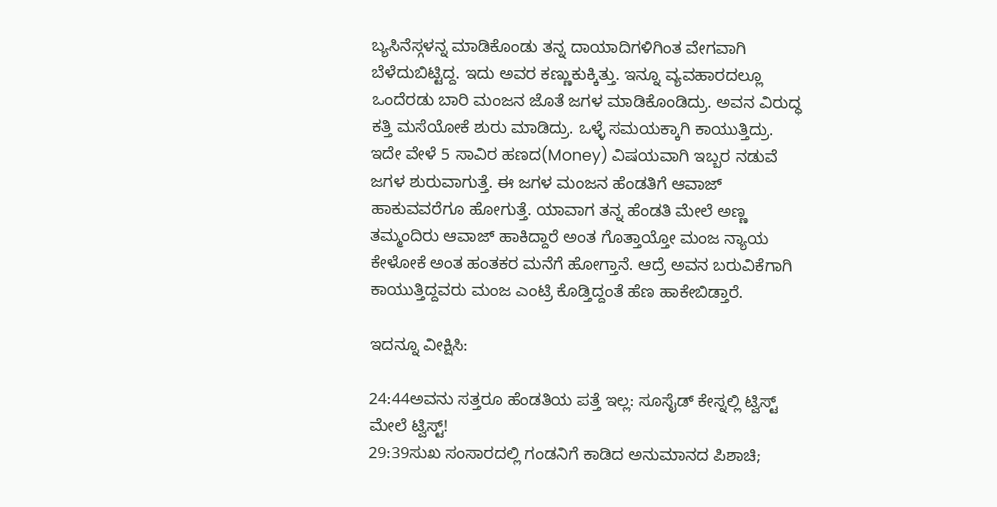ಬ್ಯಸಿನೆಸ್ಗಳನ್ನ ಮಾಡಿಕೊಂಡು ತನ್ನ ದಾಯಾದಿಗಳಿಗಿಂತ ವೇಗವಾಗಿ ಬೆಳೆದುಬಿಟ್ಟಿದ್ದ. ಇದು ಅವರ ಕಣ್ಣುಕುಕ್ಕಿತ್ತು. ಇನ್ನೂ ವ್ಯವಹಾರದಲ್ಲೂ ಒಂದೆರಡು ಬಾರಿ ಮಂಜನ ಜೊತೆ ಜಗಳ ಮಾಡಿಕೊಂಡಿದ್ರು. ಅವನ ವಿರುದ್ಧ ಕತ್ತಿ ಮಸೆಯೋಕೆ ಶುರು ಮಾಡಿದ್ರು. ಒಳ್ಳೆ ಸಮಯಕ್ಕಾಗಿ ಕಾಯುತ್ತಿದ್ರು. ಇದೇ ವೇಳೆ 5 ಸಾವಿರ ಹಣದ(Money) ವಿಷಯವಾಗಿ ಇಬ್ಬರ ನಡುವೆ ಜಗಳ ಶುರುವಾಗುತ್ತೆ. ಈ ಜಗಳ ಮಂಜನ ಹೆಂಡತಿಗೆ ಆವಾಜ್ ಹಾಕುವವರೆಗೂ ಹೋಗುತ್ತೆ. ಯಾವಾಗ ತನ್ನ ಹೆಂಡತಿ ಮೇಲೆ ಅಣ್ಣ ತಮ್ಮಂದಿರು ಆವಾಜ್ ಹಾಕಿದ್ದಾರೆ ಅಂತ ಗೊತ್ತಾಯ್ತೋ ಮಂಜ ನ್ಯಾಯ ಕೇಳೋಕೆ ಅಂತ ಹಂತಕರ ಮನೆಗೆ ಹೋಗ್ತಾನೆ. ಆದ್ರೆ ಅವನ ಬರುವಿಕೆಗಾಗಿ ಕಾಯುತ್ತಿದ್ದವರು ಮಂಜ ಎಂಟ್ರಿ ಕೊಡ್ತಿದ್ದಂತೆ ಹೆಣ ಹಾಕೇಬಿಡ್ತಾರೆ.

ಇದನ್ನೂ ವೀಕ್ಷಿಸಿ:

24:44ಅವನು ಸತ್ತರೂ ಹೆಂಡತಿಯ ಪತ್ತೆ ಇಲ್ಲ: ಸೂಸೈಡ್ ಕೇಸ್ನಲ್ಲಿ ಟ್ವಿಸ್ಟ್ ಮೇಲೆ ಟ್ವಿಸ್ಟ್!
29:39ಸುಖ ಸಂಸಾರದಲ್ಲಿ ಗಂಡನಿಗೆ ಕಾಡಿದ ಅನುಮಾನದ ಪಿಶಾಚಿ;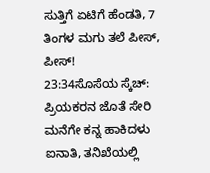ಸುತ್ತಿಗೆ ಏಟಿಗೆ ಹೆಂಡತಿ, 7 ತಿಂಗಳ ಮಗು ತಲೆ ಪೀಸ್, ಪೀಸ್!
23:34ಸೊಸೆಯ ಸ್ಕೆಚ್: ಪ್ರಿಯಕರನ ಜೊತೆ ಸೇರಿ ಮನೆಗೇ ಕನ್ನ ಹಾಕಿದಳು ಐನಾತಿ, ತನಿಖೆಯಲ್ಲಿ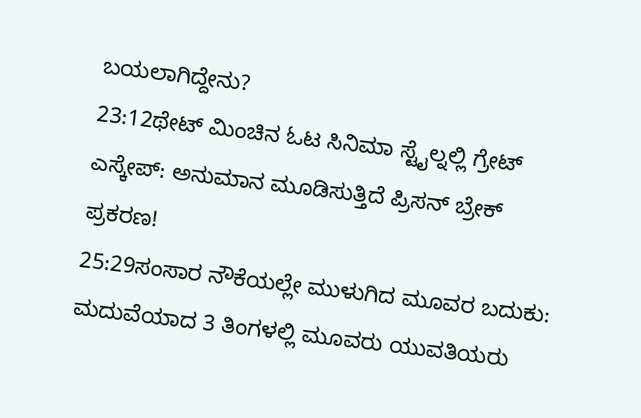ಬಯಲಾಗಿದ್ದೇನು?
23:12ಥೇಟ್ ಮಿಂಚಿನ ಓಟ ಸಿನಿಮಾ ಸ್ಟೈಲ್ನಲ್ಲಿ ಗ್ರೇಟ್ ಎಸ್ಕೇಪ್: ಅನುಮಾನ ಮೂಡಿಸುತ್ತಿದೆ ಪ್ರಿಸನ್ ಬ್ರೇಕ್ ಪ್ರಕರಣ!
25:29ಸಂಸಾರ ನೌಕೆಯಲ್ಲೇ ಮುಳುಗಿದ ಮೂವರ ಬದುಕು: ಮದುವೆಯಾದ 3 ತಿಂಗಳಲ್ಲಿ ಮೂವರು ಯುವತಿಯರು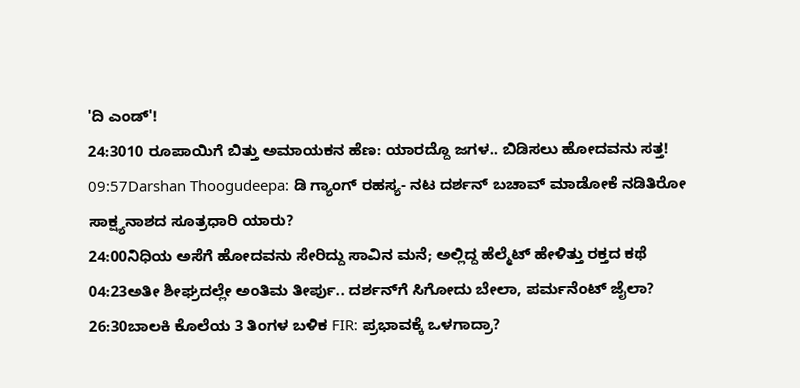'ದಿ ಎಂಡ್'!
24:3010 ರೂಪಾಯಿಗೆ ಬಿತ್ತು ಅಮಾಯಕನ ಹೆಣ: ಯಾರದ್ದೊ ಜಗಳ.. ಬಿಡಿಸಲು ಹೋದವನು ಸತ್ತ!
09:57Darshan Thoogudeepa: ಡಿ ಗ್ಯಾಂಗ್ ರಹಸ್ಯ- ನಟ ದರ್ಶನ್ ಬಚಾವ್ ಮಾಡೋಕೆ ನಡಿತಿರೋ ಸಾಕ್ಷ್ಯನಾಶದ ಸೂತ್ರಧಾರಿ ಯಾರು?
24:00ನಿಧಿಯ ಅಸೆಗೆ ಹೋದವನು ಸೇರಿದ್ದು ಸಾವಿನ ಮನೆ; ಅಲ್ಲಿದ್ದ ಹೆಲ್ಮೆಟ್ ಹೇಳಿತ್ತು ರಕ್ತದ ಕಥೆ
04:23ಅತೀ ಶೀಘ್ರದಲ್ಲೇ ಅಂತಿಮ ತೀರ್ಪು.. ದರ್ಶನ್‌ಗೆ ಸಿಗೋದು ಬೇಲಾ, ಪರ್ಮನೆಂಟ್ ಜೈಲಾ?
26:30ಬಾಲಕಿ ಕೊಲೆಯ 3 ತಿಂಗಳ ಬಳಿಕ FIR: ಪ್ರಭಾವಕ್ಕೆ ಒಳಗಾದ್ರಾ?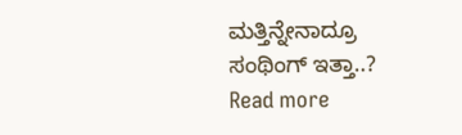ಮತ್ತಿನ್ನೇನಾದ್ರೂ ಸಂಥಿಂಗ್ ಇತ್ತಾ..?
Read more